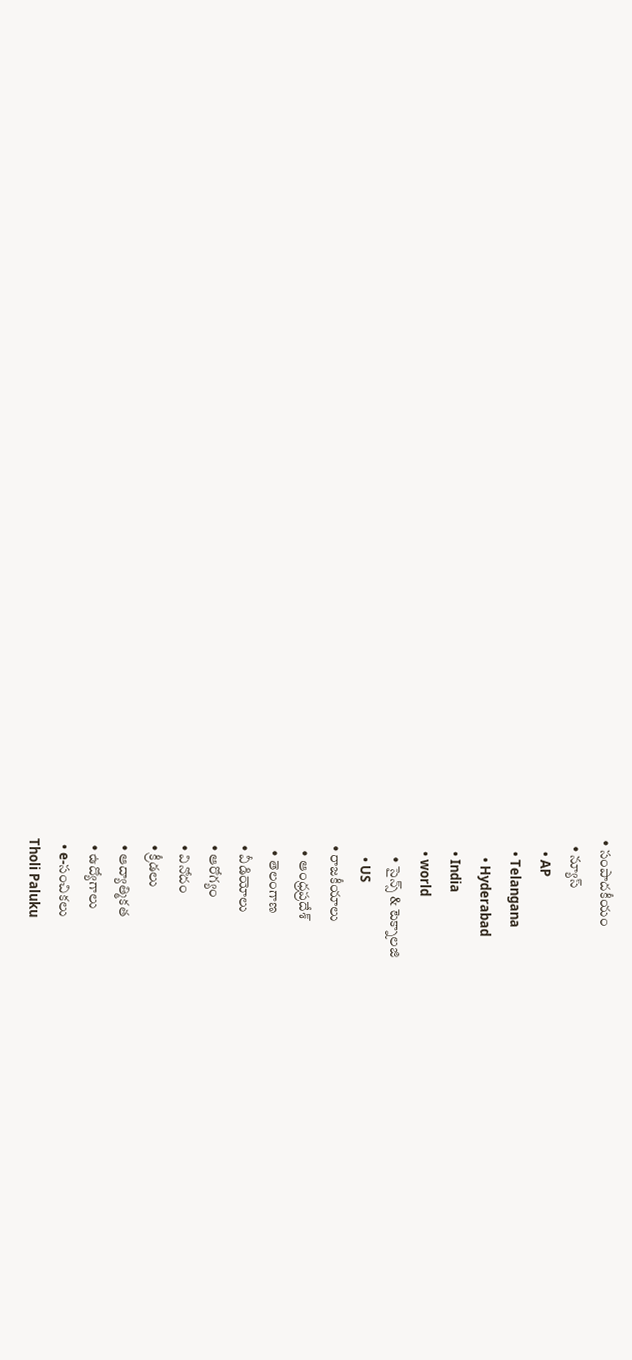• సంపాదకీయం
  • న్యూస్
    • AP
    • Telangana
      • Hyderabad
    • India
    • world
      • సైన్స్ & టెక్నాలజి
      • US
  • రాజకీయాలు
    • ఆంధ్రప్రదేశ్
    • తెలంగాణ
  • వీడియోలు
  • ఆరోగ్యం
  • వినోదం
  • క్రీడలు
  • ఆద్యాత్మికత
  • ఉద్యోగాలు
  • e-సంచికలు
Tholi Paluku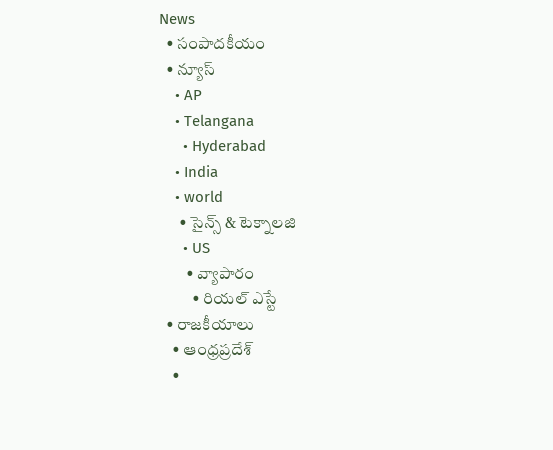News
  • సంపాదకీయం
  • న్యూస్
    • AP
    • Telangana
      • Hyderabad
    • India
    • world
      • సైన్స్ & టెక్నాలజి
      • US
        • వ్యాపారం
          • రియల్ ఎస్టే
  • రాజకీయాలు
    • ఆంధ్రప్రదేశ్
    •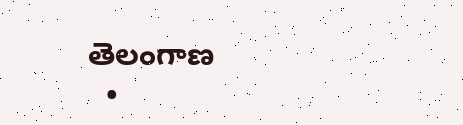తెలంగాణ
  •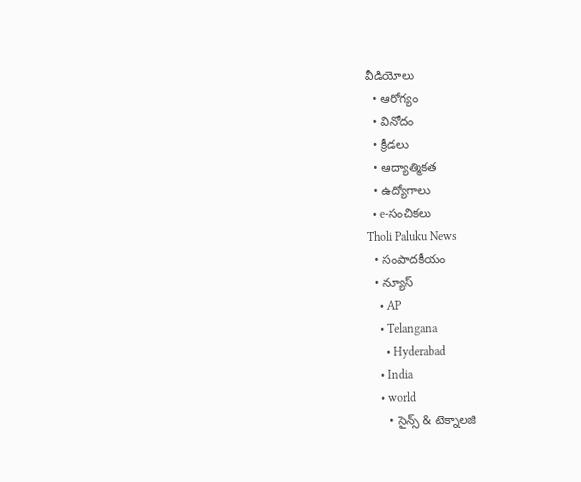వీడియోలు
  • ఆరోగ్యం
  • వినోదం
  • క్రీడలు
  • ఆద్యాత్మికత
  • ఉద్యోగాలు
  • e-సంచికలు
Tholi Paluku News
  • సంపాదకీయం
  • న్యూస్
    • AP
    • Telangana
      • Hyderabad
    • India
    • world
      • సైన్స్ & టెక్నాలజి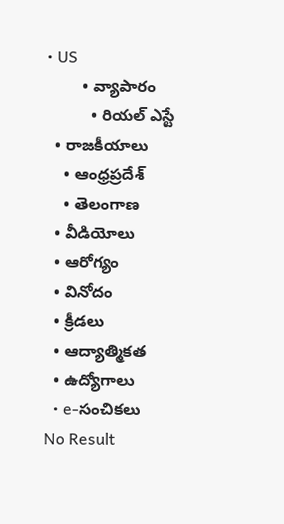• US
        • వ్యాపారం
          • రియల్ ఎస్టే
  • రాజకీయాలు
    • ఆంధ్రప్రదేశ్
    • తెలంగాణ
  • వీడియోలు
  • ఆరోగ్యం
  • వినోదం
  • క్రీడలు
  • ఆద్యాత్మికత
  • ఉద్యోగాలు
  • e-సంచికలు
No Result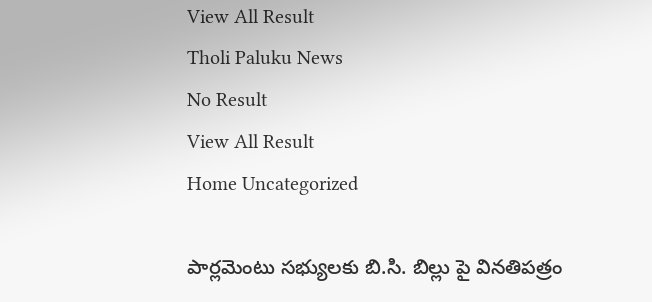View All Result
Tholi Paluku News
No Result
View All Result
Home Uncategorized

పార్లమెంటు సభ్యులకు బి.సి. బిల్లు పై వినతిపత్రం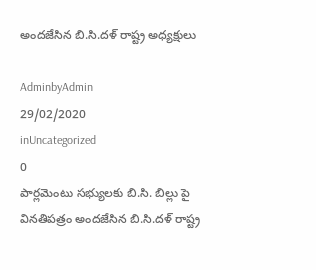అందజేసిన బి.సి.దళ్ రాష్ట్ర అధ్యక్షులు

AdminbyAdmin
29/02/2020
inUncategorized
0
పార్లమెంటు సభ్యులకు బి.సి. బిల్లు పై వినతిపత్రం అందజేసిన బి.సి.దళ్ రాష్ట్ర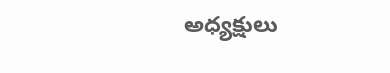అధ్యక్షులు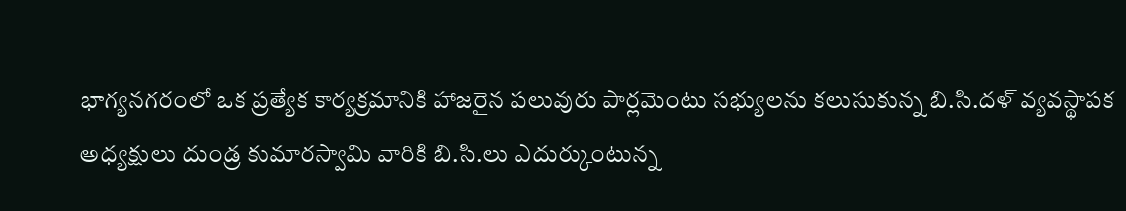భాగ్యనగరంలో ఒక ప్రత్యేక కార్యక్రమానికి హాజరైన పలువురు పార్లమెంటు సభ్యులను కలుసుకున్న బి.సి.దళ్ వ్యవస్థాపక అధ్యక్షులు దుండ్ర కుమారస్వామి వారికి బి.సి.లు ఎదుర్కుంటున్న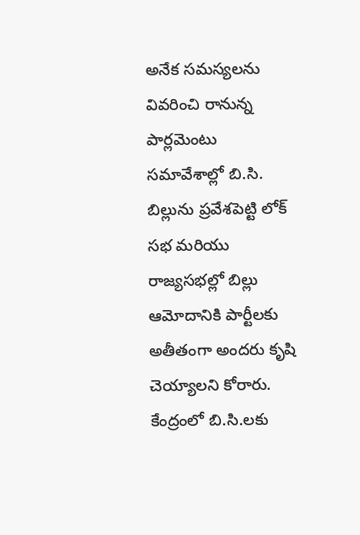అనేక సమస్యలను వివరించి రానున్న పార్లమెంటు సమావేశాల్లో బి.సి. బిల్లును ప్రవేశపెట్టి లోక్ సభ మరియు రాజ్యసభల్లో బిల్లు ఆమోదానికి పార్టీలకు అతీతంగా అందరు కృషి చెయ్యాలని కోరారు. కేంద్రంలో బి.సి.లకు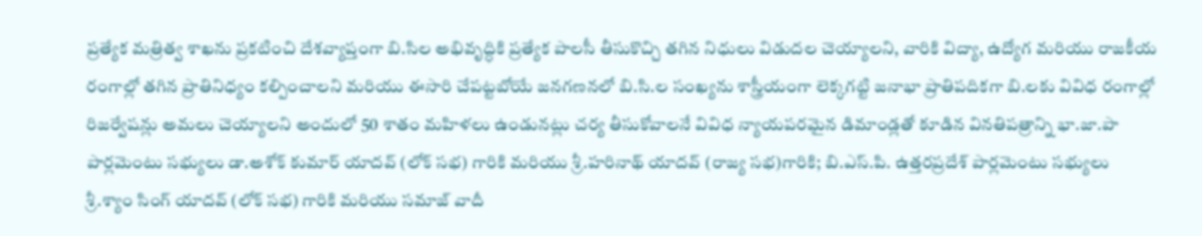ప్రత్యేక మత్రిత్వ శాఖను ప్రకటించి దేశవ్యాప్తంగా బి.సిల అభివృద్ధికి ప్రత్యేక పాలసీ తీసుకొచ్చి తగిన నిధులు విడుదల చెయ్యాలని, వారికి విద్యా, ఉద్యోగ మరియు రాజకీయ రంగాల్లో తగిన ప్రాతినిధ్యం కల్పించాలని మరియు ఈసారి చేపట్టబోయే జనగణనలో బి.సి.ల సంఖ్యను శాస్త్రీయంగా లెక్కగట్టి జనాభా ప్రాతిపదికగా బి.లకు వివిధ రంగాల్లో రిజర్వేషన్లు అమలు చెయ్యాలని అందులో 50 శాతం మహిళలు ఉండునట్లు చర్య తీసుకోవాలనే వివిధ న్యాయపరమైన డిమాండ్లతో కూడిన వినతిపత్రాన్ని భా.జా.పా పార్లమెంటు సభ్యులు డా.అశోక్ కుమార్ యాదవ్ (లోక్ సభ) గారికి మరియు శ్రీ.హరినాథ్ యాదవ్ (రాజ్య సభ)గారికి; బి.ఎస్.పి. ఉత్తరప్రదేశ్ పార్లమెంటు సభ్యులు శ్రీ.శ్యాం సింగ్ యాదవ్ (లోక్ సభ) గారికి మరియు సమాజ్ వాదీ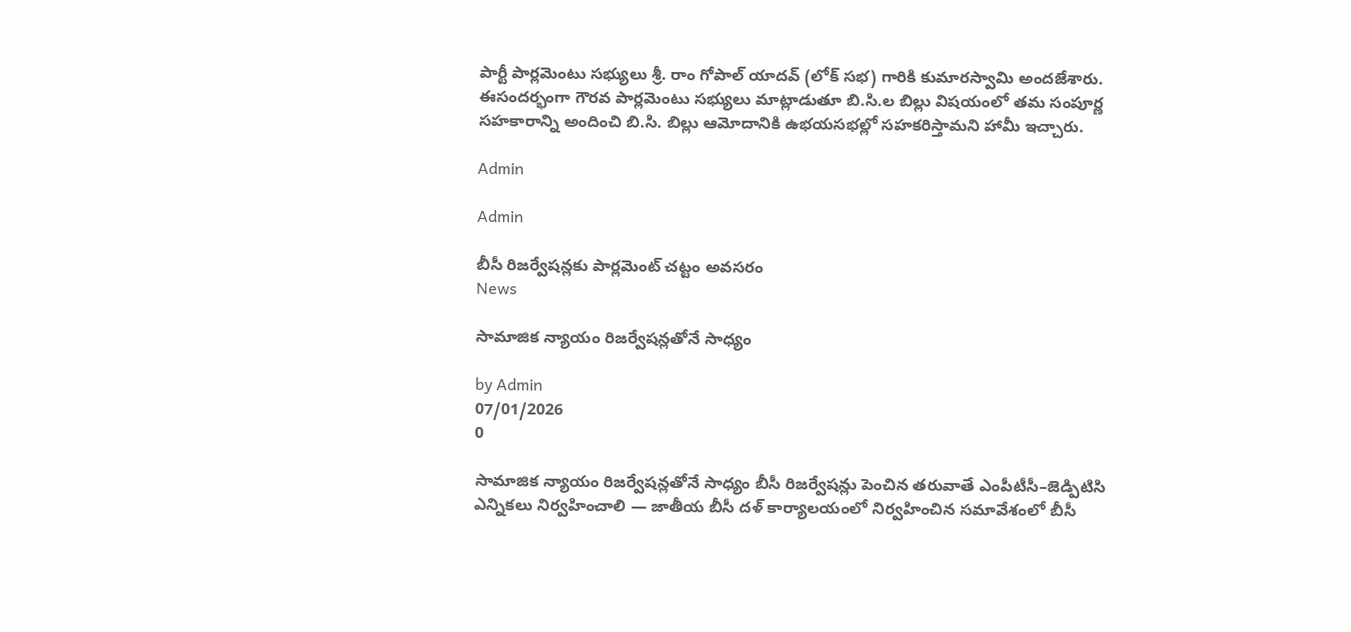పార్టీ పార్లమెంటు సభ్యులు శ్రీ. రాం గోపాల్ యాదవ్ (లోక్ సభ) గారికి కుమారస్వామి అందజేశారు. ఈసందర్భంగా గౌరవ పార్లమెంటు సభ్యులు మాట్లాడుతూ బి.సి.ల బిల్లు విషయంలో తమ సంపూర్ణ సహకారాన్ని అందించి బి.సి. బిల్లు ఆమోదానికి ఉభయసభల్లో సహకరిస్తామని హామీ ఇచ్చారు.

Admin

Admin

బీసీ రిజర్వేషన్లకు పార్లమెంట్‌ చట్టం అవసరం
News

సామాజిక న్యాయం రిజర్వేషన్లతోనే సాధ్యం

by Admin
07/01/2026
0

సామాజిక న్యాయం రిజర్వేషన్లతోనే సాధ్యం బీసీ రిజర్వేషన్లు పెంచిన తరువాతే ఎంపీటీసీ–జెడ్పిటిసి ఎన్నికలు నిర్వహించాలి — జాతీయ బీసీ దళ్ కార్యాలయంలో నిర్వహించిన సమావేశంలో బీసీ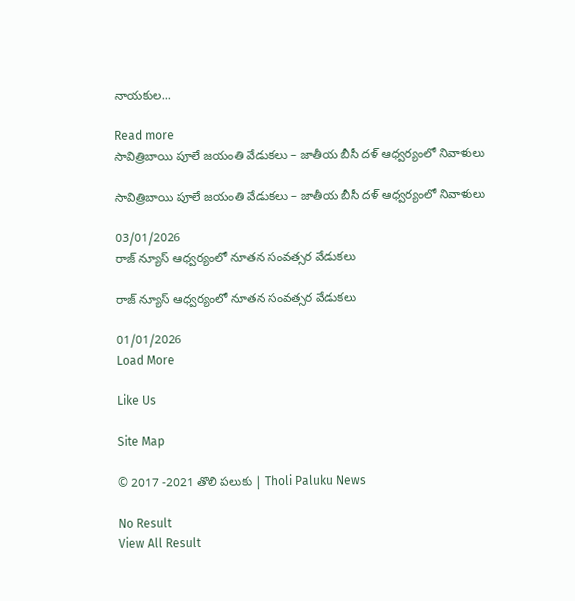నాయకుల...

Read more
సావిత్రిబాయి పూలే జయంతి వేడుకలు – జాతీయ బీసీ దళ్ ఆధ్వర్యంలో నివాళులు

సావిత్రిబాయి పూలే జయంతి వేడుకలు – జాతీయ బీసీ దళ్ ఆధ్వర్యంలో నివాళులు

03/01/2026
రాజ్ న్యూస్ ఆధ్వర్యంలో నూతన సంవత్సర వేడుకలు

రాజ్ న్యూస్ ఆధ్వర్యంలో నూతన సంవత్సర వేడుకలు

01/01/2026
Load More

Like Us

Site Map

© 2017 -2021 తొలి పలుకు | Tholi Paluku News

No Result
View All Result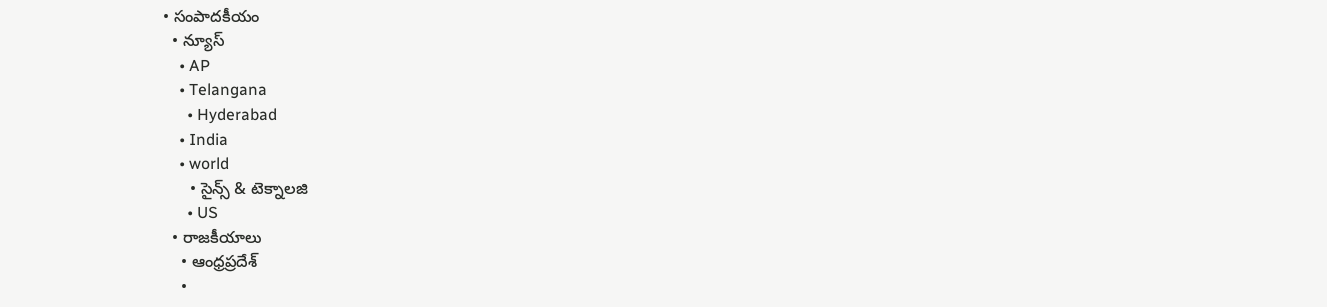• సంపాదకీయం
  • న్యూస్
    • AP
    • Telangana
      • Hyderabad
    • India
    • world
      • సైన్స్ & టెక్నాలజి
      • US
  • రాజకీయాలు
    • ఆంధ్రప్రదేశ్
    •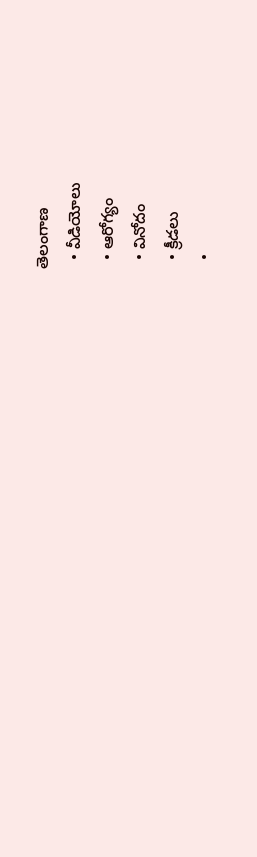తెలంగాణ
  • వీడియోలు
  • ఆరోగ్యం
  • వినోదం
  • క్రీడలు
  •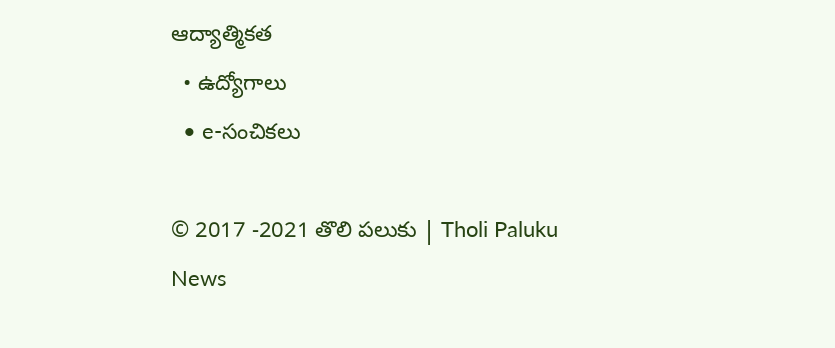ఆద్యాత్మికత
  • ఉద్యోగాలు
  • e-సంచికలు

© 2017 -2021 తొలి పలుకు | Tholi Paluku News